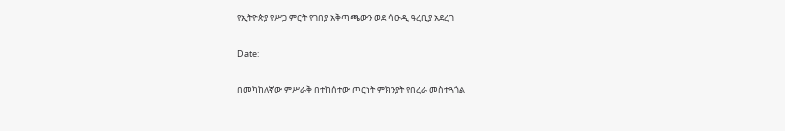የኢትዮጵያ የሥጋ ምርት የገበያ አቅጣጫውን ወደ ሳዑዲ ዓረቢያ አደረገ

Date:

በመካከለኛው ምሥራቅ በተከሰተው ጦርነት ምክንያት የበረራ መስተጓጎል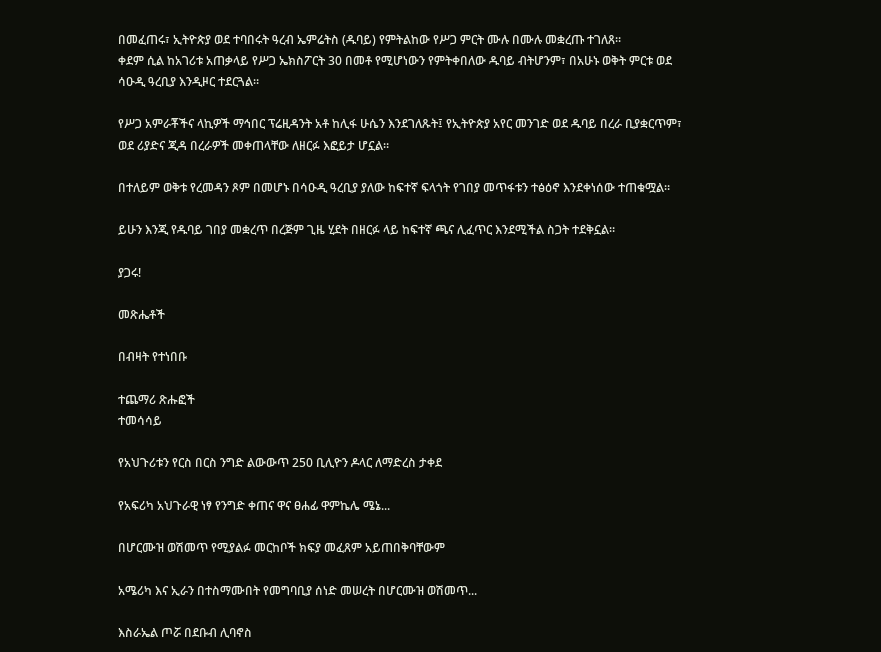በመፈጠሩ፣ ኢትዮጵያ ወደ ተባበሩት ዓረብ ኤምሬትስ (ዱባይ) የምትልከው የሥጋ ምርት ሙሉ በሙሉ መቋረጡ ተገለጸ።
ቀደም ሲል ከአገሪቱ አጠቃላይ የሥጋ ኤክስፖርት 30 በመቶ የሚሆነውን የምትቀበለው ዱባይ ብትሆንም፣ በአሁኑ ወቅት ምርቱ ወደ ሳዑዲ ዓረቢያ እንዲዞር ተደርጓል።

የሥጋ አምራቾችና ላኪዎች ማኅበር ፕሬዚዳንት አቶ ከሊፋ ሁሴን እንደገለጹት፤ የኢትዮጵያ አየር መንገድ ወደ ዱባይ በረራ ቢያቋርጥም፣ ወደ ሪያድና ጂዳ በረራዎች መቀጠላቸው ለዘርፉ እፎይታ ሆኗል።

በተለይም ወቅቱ የረመዳን ጾም በመሆኑ በሳዑዲ ዓረቢያ ያለው ከፍተኛ ፍላጎት የገበያ መጥፋቱን ተፅዕኖ እንደቀነሰው ተጠቁሟል።

ይሁን እንጂ የዱባይ ገበያ መቋረጥ በረጅም ጊዜ ሂደት በዘርፉ ላይ ከፍተኛ ጫና ሊፈጥር እንደሚችል ስጋት ተደቅኗል።

ያጋሩ!

መጽሔቶች

በብዛት የተነበቡ

ተጨማሪ ጽሑፎች
ተመሳሳይ

የአህጉሪቱን የርስ በርስ ንግድ ልውውጥ 250 ቢሊዮን ዶላር ለማድረስ ታቀደ

የአፍሪካ አህጉራዊ ነፃ የንግድ ቀጠና ዋና ፀሐፊ ዋምኬሌ ሜኔ...

በሆርሙዝ ወሽመጥ የሚያልፉ መርከቦች ክፍያ መፈጸም አይጠበቅባቸውም

አሜሪካ እና ኢራን በተስማሙበት የመግባቢያ ሰነድ መሠረት በሆርሙዝ ወሽመጥ...

እስራኤል ጦሯ በደቡብ ሊባኖስ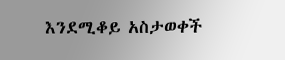እንደሚቆይ አስታወቀች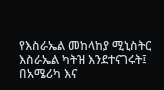የእስራኤል መከላከያ ሚኒስትር እስራኤል ካትዝ እንደተናገሩት፤ በአሜሪካ እና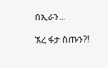በኢራን...

ኧረ ፋታ ስጡን?!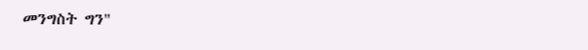መንግስት ግን"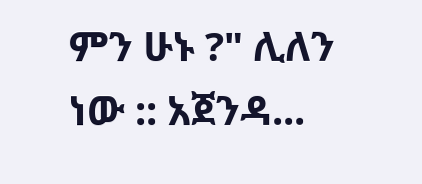ምን ሁኑ ?" ሊለን ነው :: አጀንዳ...